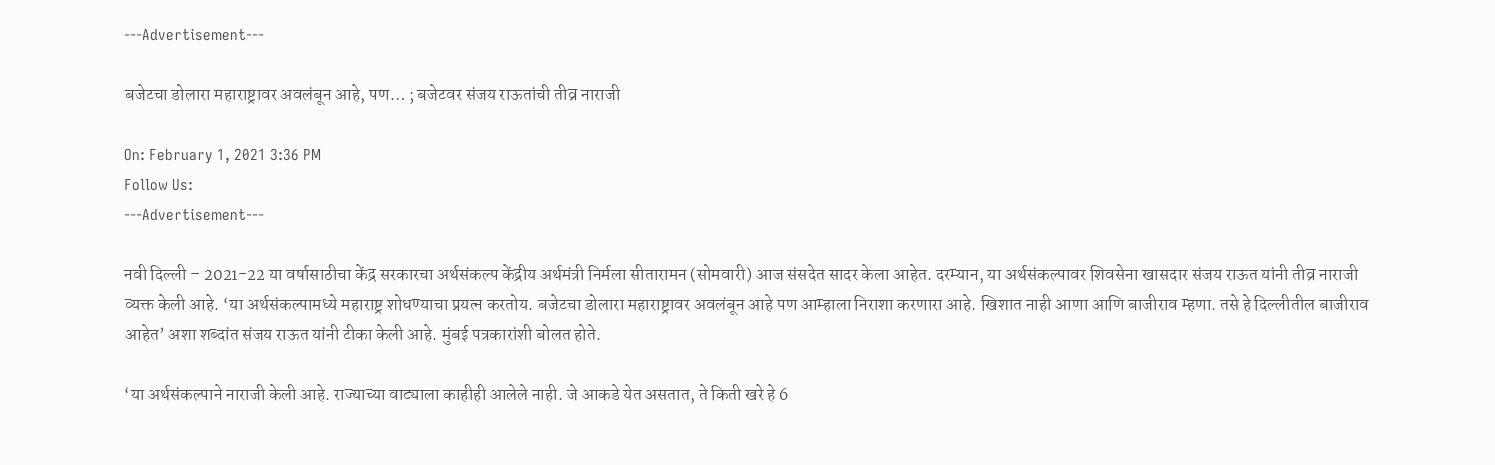---Advertisement---

बजेटचा डोलारा महाराष्ट्रावर अवलंबून आहे, पण… ; बजेटवर संजय राऊतांची तीव्र नाराजी

On: February 1, 2021 3:36 PM
Follow Us:
---Advertisement---

नवी दिल्ली – 2021-22 या वर्षासाठीचा केंद्र सरकारचा अर्थसंकल्प केंद्रीय अर्थमंत्री निर्मला सीतारामन (सोमवारी) आज संसदेत सादर केला आहेत. दरम्यान, या अर्थसंकल्पावर शिवसेना खासदार संजय राऊत यांनी तीव्र नाराजी व्यक्त केली आहे. ‘या अर्थसंकल्पामध्ये महाराष्ट्र शोधण्याचा प्रयत्न करतोय. बजेटचा डोलारा महाराष्ट्रावर अवलंबून आहे पण आम्हाला निराशा करणारा आहे. खिशात नाही आणा आणि बाजीराव म्हणा. तसे हे दिल्लीतील बाजीराव आहेत’ अशा शब्दांत संजय राऊत यांनी टीका केली आहे. मुंबई पत्रकारांशी बोलत होते.

‘या अर्थसंकल्पाने नाराजी केली आहे. राज्याच्या वाट्याला काहीही आलेले नाही. जे आकडे येत असतात, ते किती खरे हे 6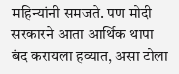महिन्यांनी समजते. पण मोदी सरकारने आता आर्थिक थापा बंद करायला हव्यात, असा टोला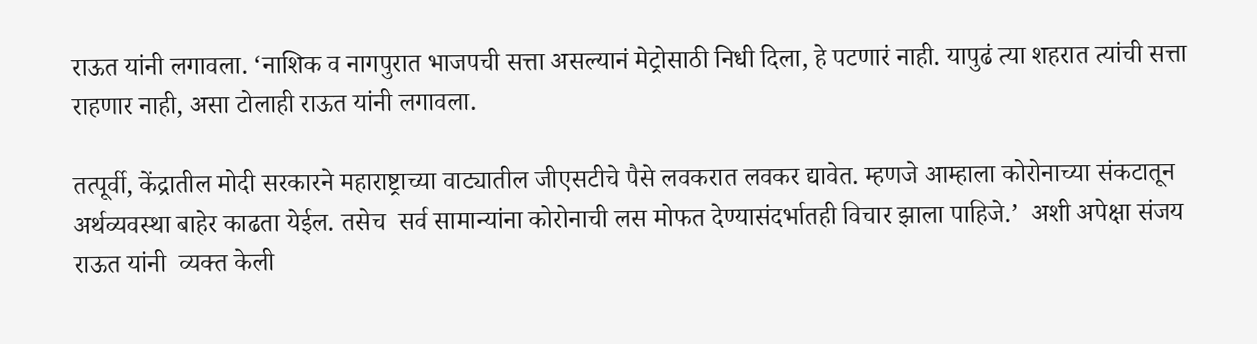राऊत यांनी लगावला. ‘नाशिक व नागपुरात भाजपची सत्ता असल्यानं मेट्रोसाठी निधी दिला, हे पटणारं नाही. यापुढं त्या शहरात त्यांची सत्ता राहणार नाही, असा टोलाही राऊत यांनी लगावला.

तत्पूर्वी, केंद्रातील मोदी सरकारने महाराष्ट्राच्या वाट्यातील जीएसटीचे पैसे लवकरात लवकर द्यावेत. म्हणजे आम्हाला कोरोनाच्या संकटातून अर्थव्यवस्था बाहेर काढता येईल. तसेच  सर्व सामान्यांना कोरोनाची लस मोफत देण्यासंदर्भातही विचार झाला पाहिजे.’  अशी अपेक्षा संजय राऊत यांनी  व्यक्त केली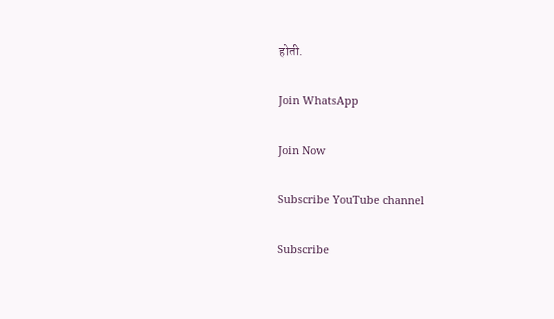होती.

Join WhatsApp

Join Now

Subscribe YouTube channel

Subscribe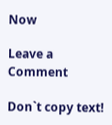Now

Leave a Comment

Don`t copy text!